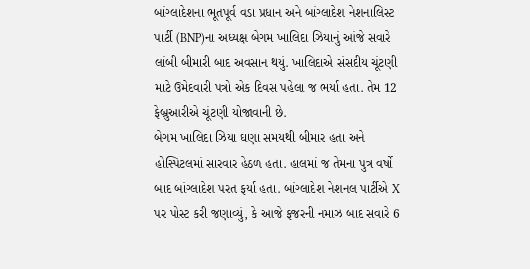બાંગ્લાદેશના ભૂતપૂર્વ વડા પ્રધાન અને બાંગ્લાદેશ નેશનાલિસ્ટ પાર્ટી (BNP)ના અધ્યક્ષ બેગમ ખાલિદા ઝિયાનું આંજે સવારે લાંબી બીમારી બાદ અવસાન થયું. ખાલિદાએ સંસદીય ચૂંટણી માટે ઉમેદવારી પત્રો એક દિવસ પહેલા જ ભર્યા હતા. તેમ 12 ફેબ્રુઆરીએ ચૂંટણી યોજાવાની છે.
બેગમ ખાલિદા ઝિયા ઘણા સમયથી બીમાર હતા અને હોસ્પિટલમાં સારવાર હેઠળ હતા. હાલમાં જ તેમના પુત્ર વર્ષો બાદ બાંગ્લાદેશ પરત ફર્યા હતા. બાંગ્લાદેશ નેશનલ પાર્ટીએ X પર પોસ્ટ કરી જણાવ્યું, કે આજે ફજરની નમાઝ બાદ સવારે 6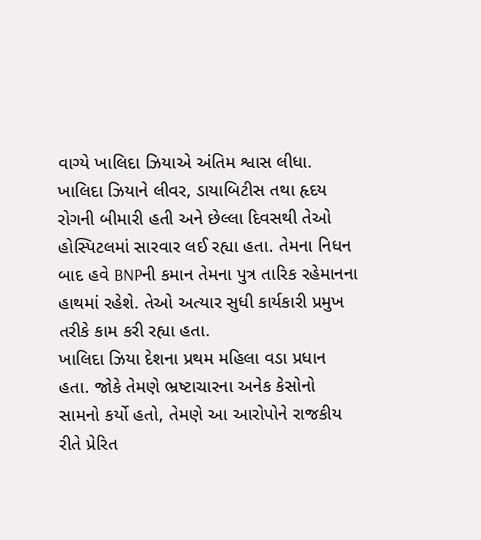વાગ્યે ખાલિદા ઝિયાએ અંતિમ શ્વાસ લીધા.
ખાલિદા ઝિયાને લીવર, ડાયાબિટીસ તથા હૃદય રોગની બીમારી હતી અને છેલ્લા દિવસથી તેઓ હોસ્પિટલમાં સારવાર લઈ રહ્યા હતા. તેમના નિધન બાદ હવે BNPની કમાન તેમના પુત્ર તારિક રહેમાનના હાથમાં રહેશે. તેઓ અત્યાર સુધી કાર્યકારી પ્રમુખ તરીકે કામ કરી રહ્યા હતા.
ખાલિદા ઝિયા દેશના પ્રથમ મહિલા વડા પ્રધાન હતા. જોકે તેમણે ભ્રષ્ટાચારના અનેક કેસોનો સામનો કર્યો હતો, તેમણે આ આરોપોને રાજકીય રીતે પ્રેરિત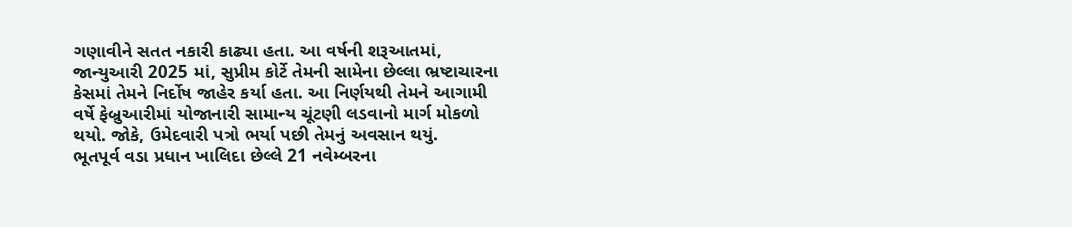ગણાવીને સતત નકારી કાઢ્યા હતા. આ વર્ષની શરૂઆતમાં, જાન્યુઆરી 2025 માં, સુપ્રીમ કોર્ટે તેમની સામેના છેલ્લા ભ્રષ્ટાચારના કેસમાં તેમને નિર્દોષ જાહેર કર્યા હતા. આ નિર્ણયથી તેમને આગામી વર્ષે ફેબ્રુઆરીમાં યોજાનારી સામાન્ય ચૂંટણી લડવાનો માર્ગ મોકળો થયો. જોકે, ઉમેદવારી પત્રો ભર્યા પછી તેમનું અવસાન થયું.
ભૂતપૂર્વ વડા પ્રધાન ખાલિદા છેલ્લે 21 નવેમ્બરના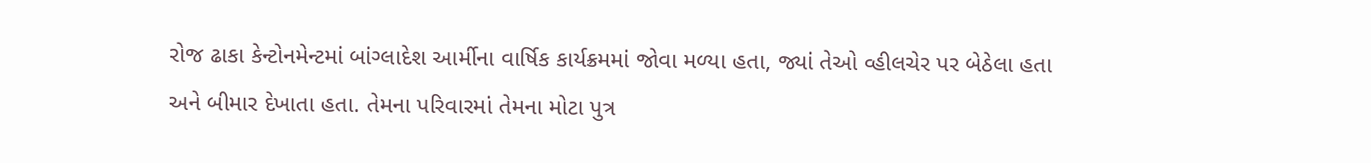રોજ ઢાકા કેન્ટોનમેન્ટમાં બાંગ્લાદેશ આર્મીના વાર્ષિક કાર્યક્રમમાં જોવા મળ્યા હતા, જ્યાં તેઓ વ્હીલચેર પર બેઠેલા હતા અને બીમાર દેખાતા હતા. તેમના પરિવારમાં તેમના મોટા પુત્ર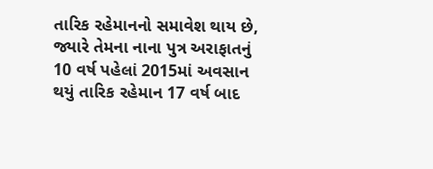તારિક રહેમાનનો સમાવેશ થાય છે, જ્યારે તેમના નાના પુત્ર અરાફાતનું 10 વર્ષ પહેલાં 2015માં અવસાન થયું તારિક રહેમાન 17 વર્ષ બાદ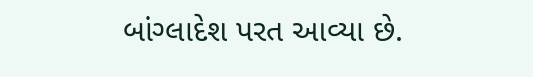બાંગ્લાદેશ પરત આવ્યા છે.